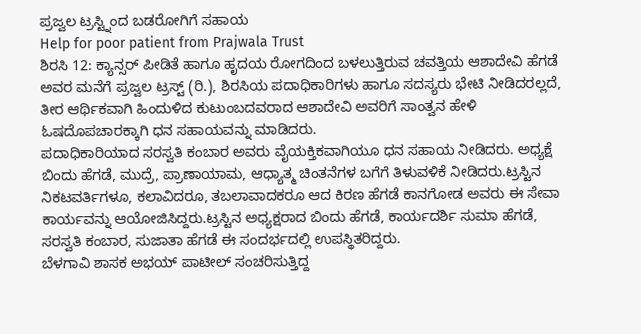ಪ್ರಜ್ವಲ ಟ್ರಸ್ಟ್ನಿಂದ ಬಡರೋಗಿಗೆ ಸಹಾಯ
Help for poor patient from Prajwala Trust
ಶಿರಸಿ 12: ಕ್ಯಾನ್ಸರ್ ಪೀಡಿತೆ ಹಾಗೂ ಹೃದಯ ರೋಗದಿಂದ ಬಳಲುತ್ತಿರುವ ಚವತ್ತಿಯ ಆಶಾದೇವಿ ಹೆಗಡೆ ಅವರ ಮನೆಗೆ ಪ್ರಜ್ವಲ ಟ್ರಸ್ಟ್ (ರಿ.), ಶಿರಸಿಯ ಪದಾಧಿಕಾರಿಗಳು ಹಾಗೂ ಸದಸ್ಯರು ಭೇಟಿ ನೀಡಿದರಲ್ಲದೆ, ತೀರ ಆರ್ಥಿಕವಾಗಿ ಹಿಂದುಳಿದ ಕುಟುಂಬದವರಾದ ಆಶಾದೇವಿ ಅವರಿಗೆ ಸಾಂತ್ವನ ಹೇಳಿ ಓಷದೊಪಚಾರಕ್ಕಾಗಿ ಧನ ಸಹಾಯವನ್ನು ಮಾಡಿದರು.
ಪದಾಧಿಕಾರಿಯಾದ ಸರಸ್ವತಿ ಕಂಬಾರ ಅವರು ವೈಯಕ್ತಿಕವಾಗಿಯೂ ಧನ ಸಹಾಯ ನೀಡಿದರು. ಅಧ್ಯಕ್ಷೆ ಬಿಂದು ಹೆಗಡೆ, ಮುದ್ರೆ, ಪ್ರಾಣಾಯಾಮ, ಆಧ್ಯಾತ್ಮ ಚಿಂತನೆಗಳ ಬಗೆಗೆ ತಿಳುವಳಿಕೆ ನೀಡಿದರು.ಟ್ರಸ್ಟಿನ ನಿಕಟವರ್ತಿಗಳೂ, ಕಲಾವಿದರೂ, ತಬಲಾವಾದಕರೂ ಆದ ಕಿರಣ ಹೆಗಡೆ ಕಾನಗೋಡ ಅವರು ಈ ಸೇವಾ ಕಾರ್ಯವನ್ನು ಆಯೋಜಿಸಿದ್ದರು.ಟ್ರಸ್ಟಿನ ಅಧ್ಯಕ್ಷರಾದ ಬಿಂದು ಹೆಗಡೆ, ಕಾರ್ಯದರ್ಶಿ ಸುಮಾ ಹೆಗಡೆ, ಸರಸ್ವತಿ ಕಂಬಾರ, ಸುಜಾತಾ ಹೆಗಡೆ ಈ ಸಂದರ್ಭದಲ್ಲಿ ಉಪಸ್ಥಿತರಿದ್ದರು.
ಬೆಳಗಾವಿ ಶಾಸಕ ಅಭಯ್ ಪಾಟೀಲ್ ಸಂಚರಿಸುತ್ತಿದ್ದ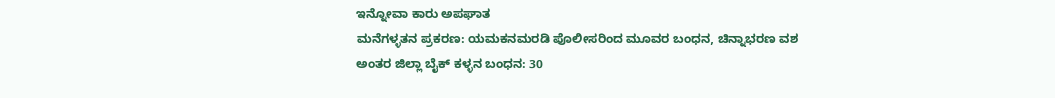ಇನ್ನೋವಾ ಕಾರು ಅಪಘಾತ
ಮನೆಗಳ್ಳತನ ಪ್ರಕರಣ: ಯಮಕನಮರಡಿ ಪೊಲೀಸರಿಂದ ಮೂವರ ಬಂಧನ, ಚಿನ್ನಾಭರಣ ವಶ
ಅಂತರ ಜಿಲ್ಲಾ ಬೈಕ್ ಕಳ್ಳನ ಬಂಧನ: 30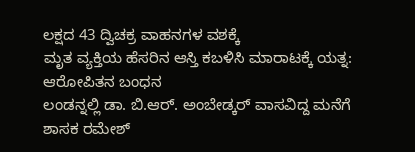ಲಕ್ಷದ 43 ದ್ವಿಚಕ್ರ ವಾಹನಗಳ ವಶಕ್ಕೆ
ಮೃತ ವ್ಯಕ್ತಿಯ ಹೆಸರಿನ ಆಸ್ತಿ ಕಬಳಿಸಿ ಮಾರಾಟಕ್ಕೆ ಯತ್ನ: ಆರೋಪಿತನ ಬಂಧನ
ಲಂಡನ್ನಲ್ಲಿ ಡಾ. ಬಿ.ಆರ್. ಅಂಬೇಡ್ಕರ್ ವಾಸವಿದ್ದ ಮನೆಗೆ ಶಾಸಕ ರಮೇಶ್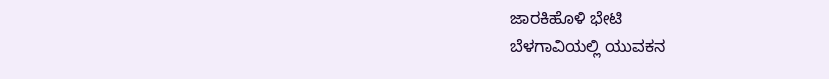ಜಾರಕಿಹೊಳಿ ಭೇಟಿ
ಬೆಳಗಾವಿಯಲ್ಲಿ ಯುವಕನ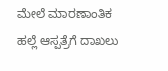ಮೇಲೆ ಮಾರಣಾಂತಿಕ ಹಲ್ಲೆ ಆಸ್ಪತ್ರೆಗೆ ದಾಖಲು